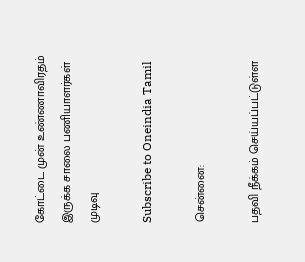கோட்டை முன் உண்ணாவிரதம் இருக்க சாலை பணியாளர்கள் முடிவு

Subscribe to Oneindia Tamil

சென்னை:

பதவி நீக்கம் செய்யப்பட்டுள்ள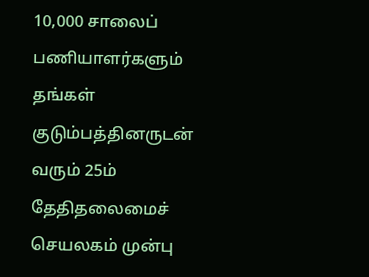10,000 சாலைப் பணியாளர்களும் தங்கள் குடும்பத்தினருடன் வரும் 25ம் தேதிதலைமைச் செயலகம் முன்பு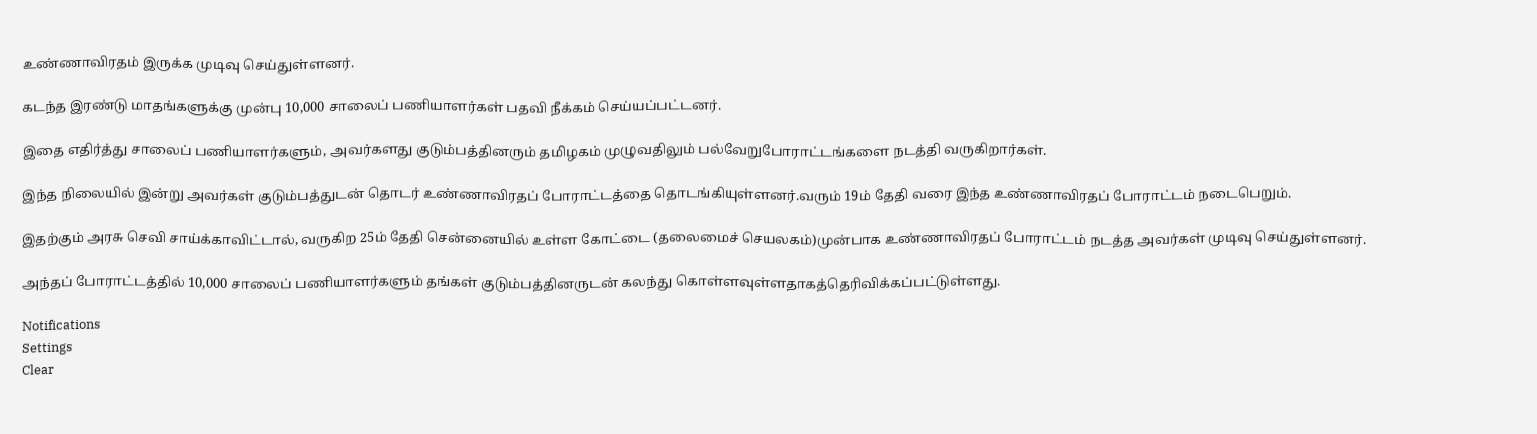உண்ணாவிரதம் இருக்க முடிவு செய்துள்ளனர்.

கடந்த இரண்டு மாதங்களுக்கு முன்பு 10,000 சாலைப் பணியாளர்கள் பதவி நீக்கம் செய்யப்பட்டனர்.

இதை எதிர்த்து சாலைப் பணியாளர்களும், அவர்களது குடும்பத்தினரும் தமிழகம் முழுவதிலும் பல்வேறுபோராட்டங்களை நடத்தி வருகிறார்கள்.

இந்த நிலையில் இன்று அவர்கள் குடும்பத்துடன் தொடர் உண்ணாவிரதப் போராட்டத்தை தொடங்கியுள்ளனர்.வரும் 19ம் தேதி வரை இந்த உண்ணாவிரதப் போராட்டம் நடைபெறும்.

இதற்கும் அரசு செவி சாய்க்காவிட்டால், வருகிற 25ம் தேதி சென்னையில் உள்ள கோட்டை (தலைமைச் செயலகம்)முன்பாக உண்ணாவிரதப் போராட்டம் நடத்த அவர்கள் முடிவு செய்துள்ளனர்.

அந்தப் போராட்டத்தில் 10,000 சாலைப் பணியாளர்களும் தங்கள் குடும்பத்தினருடன் கலந்து கொள்ளவுள்ளதாகத்தெரிவிக்கப்பட்டுள்ளது.

Notifications
Settings
Clear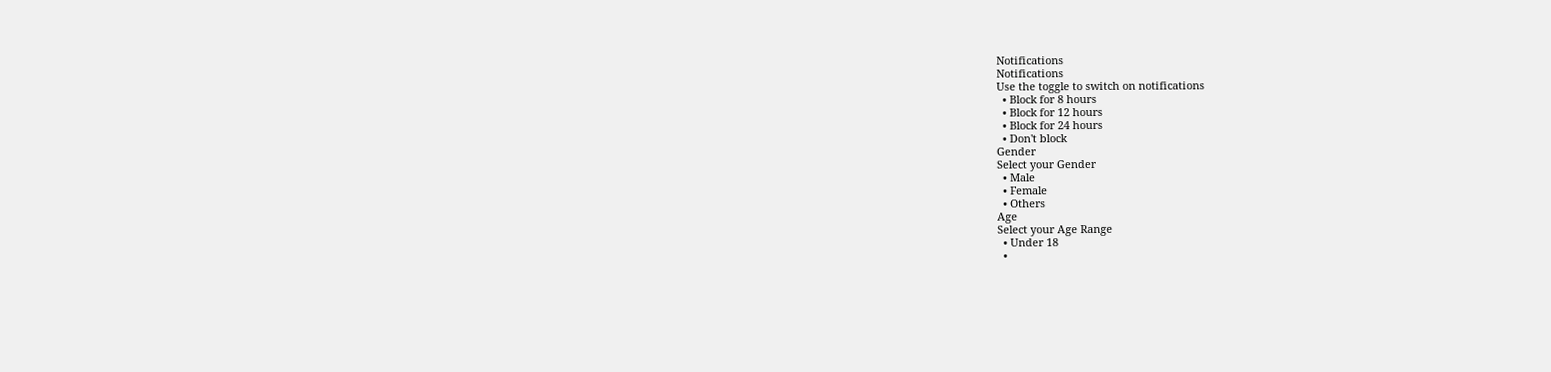Notifications
Notifications
Use the toggle to switch on notifications
  • Block for 8 hours
  • Block for 12 hours
  • Block for 24 hours
  • Don't block
Gender
Select your Gender
  • Male
  • Female
  • Others
Age
Select your Age Range
  • Under 18
  •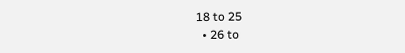18 to 25
  • 26 to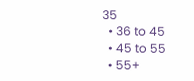35
  • 36 to 45
  • 45 to 55
  • 55+